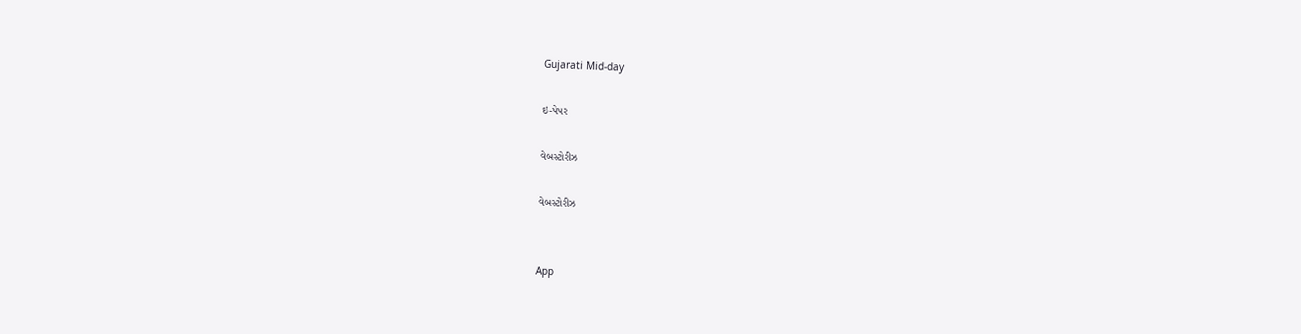Gujarati Mid-day

ઇ-પેપર

વેબસ્ટોરીઝ

વેબસ્ટોરીઝ


App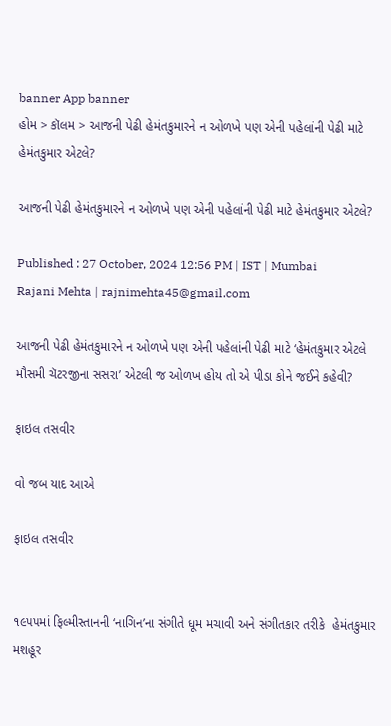banner App banner
હોમ > કૉલમ > આજની પેઢી હેમંતકુમારને ન ઓળખે પણ એની પહેલાંની પેઢી માટે હેમંતકુમાર એટલે?

આજની પેઢી હેમંતકુમારને ન ઓળખે પણ એની પહેલાંની પેઢી માટે હેમંતકુમાર એટલે?

Published : 27 October, 2024 12:56 PM | IST | Mumbai
Rajani Mehta | rajnimehta45@gmail.com

આજની પેઢી હેમંતકુમારને ન ઓળખે પણ એની પહેલાંની પેઢી માટે ‘હેમંતકુમાર એટલે મૌસમી ચૅટરજીના સસરા’ એટલી જ ઓળખ હોય તો એ પીડા કોને જઈને કહેવી?

ફાઇલ તસવીર

વો જબ યાદ આએ

ફાઇલ તસવીર


૧૯૫૫માં ફિલ્મીસ્તાનની ‘નાગિન’ના સંગીતે ધૂમ મચાવી અને સંગીતકાર તરીકે  હેમંતકુમાર મશહૂર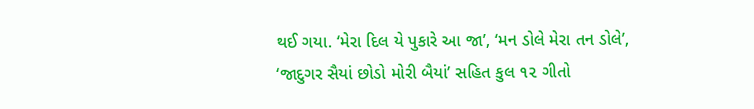થઈ ગયા. ‘મેરા દિલ યે પુકારે આ જા’, ‘મન ડોલે મેરા તન ડોલે’, ‘જાદુગર સૈયાં છોડો મોરી બૈયાં’ સહિત કુલ ૧૨ ગીતો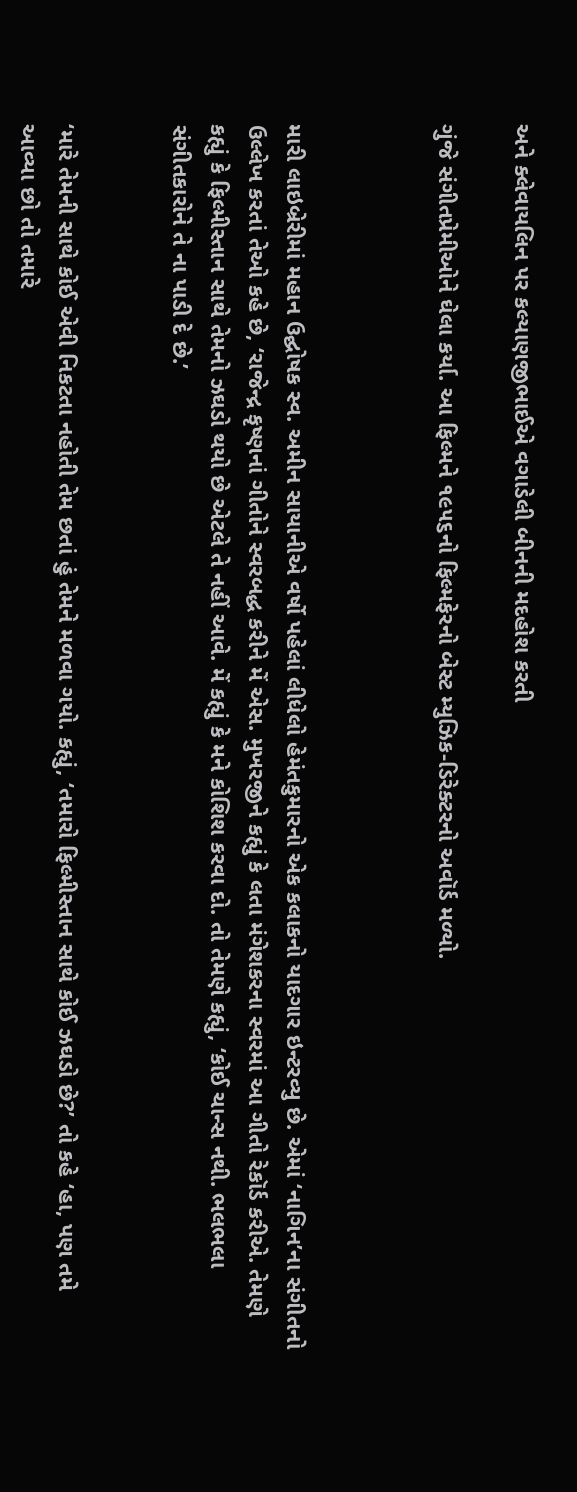અને ક્લેવાયલિન પર કલ્યાણજીભાઈએ વગાડેલી બીનની મદહોશ કરતી

ગુંજે સંગીતપ્રેમીઓને ઘેલા કર્યા. આ ફિલ્મને ૧૯૫૬નો ફિલ્મફેરનો બેસ્ટ મ્યુઝિક-ડિરેક્ટરનો અવૉર્ડ મળ્યો.



મારી લાઇબ્રેરીમાં મહાન ઉદ્ઘોષક સ્વ. અમીન સાયાનીએ વર્ષો પહેલાં લીધેલો હેમંતકુમારનો એક કલાકનો યાદગાર ઇન્ટરવ્યુ છે. એમાં ‘નાગિન’ના સંગીતનો ઉલ્લેખ કરતાં તેઓ કહે છે, ‘રાજેન્દ્ર કૃષ્ણનાં ગીતોને સ્વરબદ્ધ કરીને મેં એસ. મુખરજીને કહ્યું કે લતા મંગેશકરના સ્વરમાં આ ગીતો રેકૉર્ડ કરીએ. તેમણે કહ્યું કે ફિલ્મીસ્તાન સાથે તેમનો ઝઘડો થયો છે એટલે તે નહીં આવે. મેં કહ્યું કે મને કોશિશ કરવા દો. તો તેમણે કહ્યું, ‘કોઈ ચાન્સ નથી. ભલભલા સંગીતકારોને તે ના પાડી દે છે.’


‘મારે તેમની સાથે કોઈ એવી નિકટતા નહોતી તેમ છતાં હું તેમને મળવા ગયો. કહ્યું, ‘તમારો ફિલ્મીસ્તાન સાથે કોઈ ઝઘડો છે?’ તો કહે ‘હા, પણ તમે આવ્યા છો તો તમારે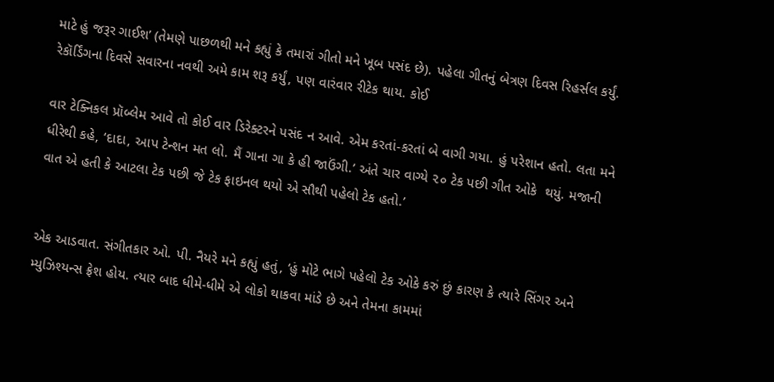માટે હું જરૂર ગાઈશ’ (તેમણે પાછળથી મને કહ્યું કે તમારાં ગીતો મને ખૂબ પસંદ છે). પહેલા ગીતનું બેત્રણ દિવસ રિહર્સલ કર્યું. રેકૉર્ડિંગના દિવસે સવારના નવથી અમે કામ શરૂ કર્યું, પણ વારંવાર રીટેક થાય. કોઈ

વાર ટેક્નિકલ પ્રૉબ્લેમ આવે તો કોઈ વાર ડિરેક્ટરને પસંદ ન આવે. એમ કરતાં-કરતાં બે વાગી ગયા. હું પરેશાન હતો. લતા મને ધીરેથી કહે, ‘દાદા, આપ ટેન્શન મત લો. મૈં ગાના ગા કે હી જાઉંગી.’ અંતે ચાર વાગ્યે ૨૦ ટેક પછી ગીત ઓકે  થયું. મજાની વાત એ હતી કે આટલા ટેક પછી જે ટેક ફાઇનલ થયો એ સૌથી પહેલો ટેક હતો.’


એક આડવાત. સંગીતકાર ઓ. પી. નૈયરે મને કહ્યું હતું, ‘હું મોટે ભાગે પહેલો ટેક ઓકે કરું છું કારણ કે ત્યારે સિંગર અને મ્યુઝિશ્યન્સ ફ્રેશ હોય. ત્યાર બાદ ધીમે-ધીમે એ લોકો થાકવા માંડે છે અને તેમના કામમાં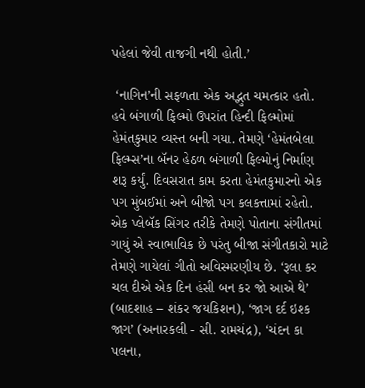પહેલાં જેવી તાજગી નથી હોતી.’

 ‘નાગિન’ની સફળતા એક અદ્ભુત ચમત્કાર હતો. હવે બંગાળી ફિલ્મો ઉપરાંત હિન્દી ફિલ્મોમાં હેમંતકુમાર વ્યસ્ત બની ગયા. તેમણે ‘હેમંતબેલા ફિલ્મ્સ’ના બૅનર હેઠળ બંગાળી ફિલ્મોનું નિર્માણ શરૂ કર્યું. દિવસરાત કામ કરતા હેમંતકુમારનો એક પગ મુંબઈમાં અને બીજો પગ કલકત્તામાં રહેતો. એક પ્લેબૅક સિંગર તરીકે તેમણે પોતાના સંગીતમાં ગાયું એ સ્વાભાવિક છે પરંતુ બીજા સંગીતકારો માટે તેમણે ગાયેલાં ગીતો અવિસ્મરણીય છે. ‘રૂલા કર ચલ દીએ એક દિન હંસી બન કર જો આએ થે’ (બાદશાહ – શંકર જયકિશન), ‘જાગ દર્દ ઇશ્ક જાગ’ (અનારકલી - સી. રામચંદ્ર), ‘ચંદન કા પલના,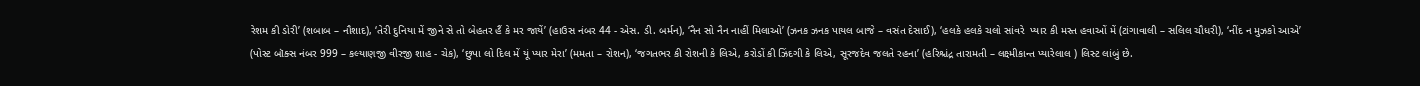રેશમ કી ડોરી’ (શબાબ – નૌશાદ), ‘તેરી દુનિયા મેં જીને સે તો બેહતર હૈં કે મર જાયેં’ (હાઉસ નંબર 44 - એસ. ડી. બર્મન), ‘નૈન સો નૈન નાહીં મિલાઓ’ (ઝનક ઝનક પાયલ બાજે – વસંત દેસાઈ), ‘હલકે હલકે ચલો સાંવરે  પ્યાર કી મસ્ત હવાઓં મેં (ટાંગાવાલી – સલિલ ચૌધરી), ‘નીંદ ન મુઝકો આએ’ (પોસ્ટ બૉક્સ નંબર 999 – કલ્યાણજી વીરજી શાહ - ચેક), ‘છુપા લો દિલ મેં યૂં પ્યાર મેરા’ (મમતા – રોશન), ‘જગતભર કી રોશની કે લિએ, કરોડોં કી ઝિંદગી કે લિએ, સૂરજદેવ જલતે રહના’ (હરિશ્ચંદ્ર તારામતી – લક્ષ્મીકાન્ત પ્યારેલાલ ) લિસ્ટ લાંબું છે.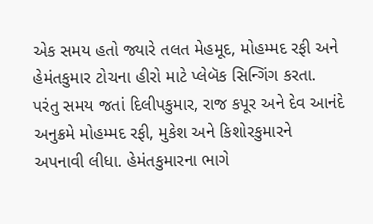એક સમય હતો જ્યારે તલત મેહમૂદ, મોહમ્મદ રફી અને હેમંતકુમાર ટોચના હીરો માટે પ્લેબૅક સિન્ગિંગ કરતા. પરંતુ સમય જતાં દિલીપકુમાર, રાજ કપૂર અને દેવ આનંદે  અનુક્રમે મોહમ્મદ રફી, મુકેશ અને કિશોરકુમારને અપનાવી લીધા. હેમંતકુમારના ભાગે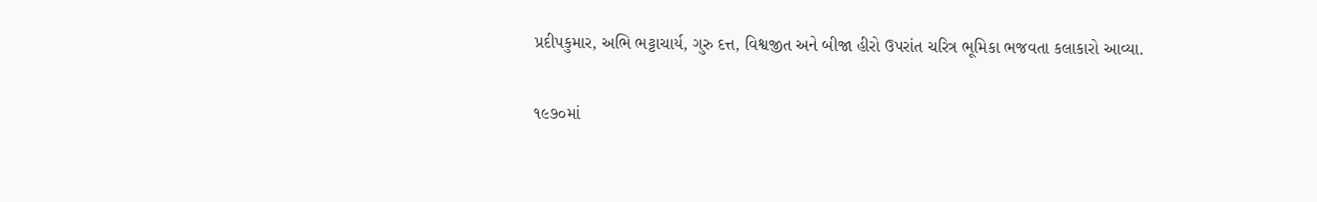પ્રદીપકુમાર, અભિ ભટ્ટાચાર્ય, ગુરુ દત્ત, વિશ્વજીત અને બીજા હીરો ઉપરાંત ચરિત્ર ભૂમિકા ભજવતા કલાકારો આવ્યા.

૧૯૭૦માં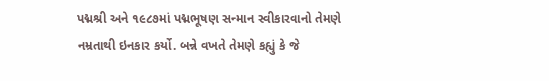પદ્મશ્રી અને ૧૯૮૭માં પદ્મભૂષણ સન્માન સ્વીકારવાનો તેમણે નમ્રતાથી ઇનકાર કર્યો. બન્ને વખતે તેમણે કહ્યું કે જે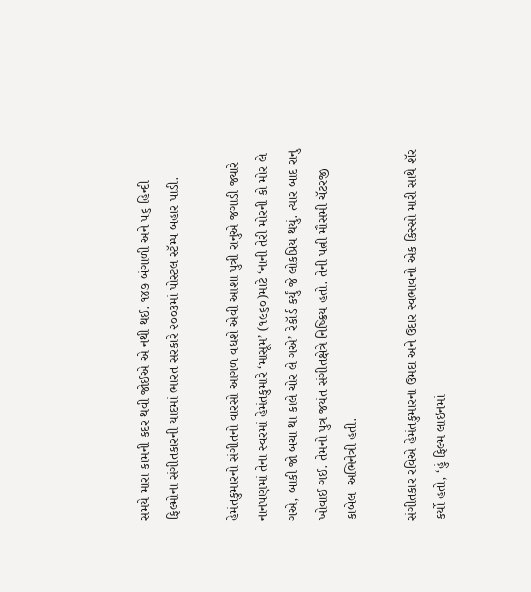સમયે મારા કામની કદર થવી જોઈએ એ નથી થઈ. ૧૪૭ બંગાળી અને ૫૬ હિન્દી ફિલ્મોના સંગીતકારની યાદમાં ભારત સરકારે ૨૦૦૩માં પોસ્ટલ સ્ટૅમ્પ બહાર પાડી.

હેમંતકુમારનો સંગીતનો વારસો આગળ વધશે એવી આશા પુત્રી રાનુએ જગાડી જ્યારે નાનપણમાં તેના સ્વરમાં હેમંતકુમારે ‘માસૂમ’ (૧૯૬૦)માટે ‘નાની તેરી મોરની કો મોર લે ગએ, બાકી જો બચા થા કાલે ચોર લે ગએ’ રેકૉર્ડ કર્યું જે લોકપ્રિય થયું. ત્યાર બાદ રાનુ ખોવાઈ ગઈ. તેમનો પુત્ર જયંત સંગીતક્ષેત્રે નિષ્ક્રિય હતો. તેની પત્ની મૌસમી ચૅટરજી કાબેલ  અભિનેત્રી હતી.

સંગીતકાર રવિએ હેમંતકુમારના ઉમદા અને ઉદાર સ્વભાવનો એક કિસ્સો મારી સાથે શૅર કર્યો હતો, ‘હું ફિલ્મ લાઇનમાં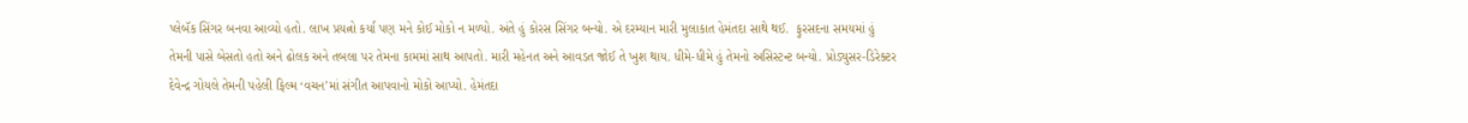પ્લેબૅક સિંગર બનવા આવ્યો હતો. લાખ પ્રયત્નો કર્યા પણ મને કોઈ મોકો ન મળ્યો. અંતે હું કોરસ સિંગર બન્યો. એ દરમ્યાન મારી મુલાકાત હેમંતદા સાથે થઈ.  ફુરસદના સમયમાં હું તેમની પાસે બેસતો હતો અને ઢોલક અને તબલા પર તેમના કામમાં સાથ આપતો. મારી મહેનત અને આવડત જોઈ તે ખુશ થાય. ધીમે-ધીમે હું તેમનો અસિસ્ટન્ટ બન્યો. પ્રોડ્યુસર-ડિરેક્ટર દેવેન્દ્ર ગોયલે તેમની પહેલી ફિલ્મ ‘વચન’માં સંગીત આપવાનો મોકો આપ્યો. હેમંતદા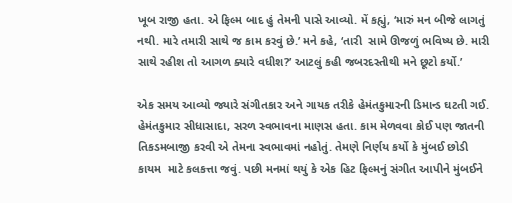ખૂબ રાજી હતા. એ ફિલ્મ બાદ હું તેમની પાસે આવ્યો. મેં કહ્યું, ‘મારું મન બીજે લાગતું નથી. મારે તમારી સાથે જ કામ કરવું છે.’ મને કહે, ‘તારી  સામે ઊજળું ભવિષ્ય છે. મારી સાથે રહીશ તો આગળ ક્યારે વધીશ?’ આટલું કહી જબરદસ્તીથી મને છૂટો કર્યો.’

એક સમય આવ્યો જ્યારે સંગીતકાર અને ગાયક તરીકે હેમંતકુમારની ડિમાન્ડ ઘટતી ગઈ. હેમંતકુમાર સીધાસાદા, સરળ સ્વભાવના માણસ હતા. કામ મેળવવા કોઈ પણ જાતની તિકડમબાજી કરવી એ તેમના સ્વભાવમાં નહોતું. તેમણે નિર્ણય કર્યો કે મુંબઈ છોડી કાયમ  માટે કલકત્તા જવું. પછી મનમાં થયું કે એક હિટ ફિલ્મનું સંગીત આપીને મુંબઈને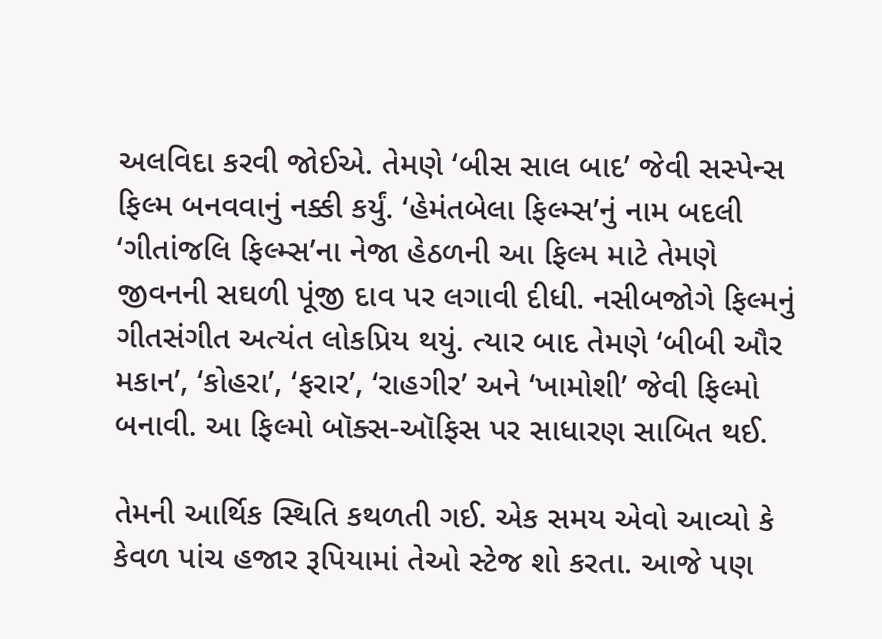અલવિદા કરવી જોઈએ. તેમણે ‘બીસ સાલ બાદ’ જેવી સસ્પેન્સ ફિલ્મ બનવવાનું નક્કી કર્યું. ‘હેમંતબેલા ફિલ્મ્સ’નું નામ બદલી ‘ગીતાંજલિ ફિલ્મ્સ’ના નેજા હેઠળની આ ફિલ્મ માટે તેમણે જીવનની સઘળી પૂંજી દાવ પર લગાવી દીધી. નસીબજોગે ફિલ્મનું ગીતસંગીત અત્યંત લોકપ્રિય થયું. ત્યાર બાદ તેમણે ‘બીબી ઔર મકાન’, ‘કોહરા’, ‘ફરાર’, ‘રાહગીર’ અને ‘ખામોશી’ જેવી ફિલ્મો બનાવી. આ ફિલ્મો બૉક્સ-ઑફિસ પર સાધારણ સાબિત થઈ.

તેમની આર્થિક સ્થિતિ કથળતી ગઈ. એક સમય એવો આવ્યો કે કેવળ પાંચ હજાર રૂપિયામાં તેઓ સ્ટેજ શો કરતા. આજે પણ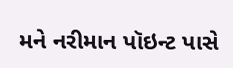મને નરીમાન પૉઇન્ટ પાસે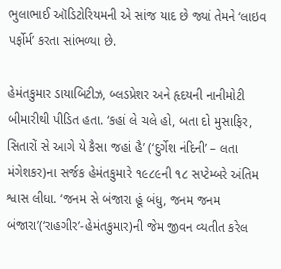ભુલાભાઈ ઑડિટોરિયમની એ સાંજ યાદ છે જ્યાં તેમને ‘લાઇવ પર્ફોર્મ’ કરતા સાંભળ્યા છે.

હેમંતકુમાર ડાયાબિટીઝ, બ્લડપ્રેશર અને હૃદયની નાનીમોટી બીમારીથી પીડિત હતા. ‘કહાં લે ચલે હો, બતા દો મુસાફિર, સિતારોં સે આગે યે કૈસા જહાં હૈ’ (‘દુર્ગેશ નંદિની’ – લતા મંગેશકર)ના સર્જક હેમંતકુમારે ૧૯૮૯ની ૧૮ સપ્ટેમ્બરે અંતિમ શ્વાસ લીધા. ‘જનમ સે બંજારા હૂં બંધુ, જનમ જનમ બંજારા’(‘રાહગીર’-હેમંતકુમાર)ની જેમ જીવન વ્યતીત કરેલ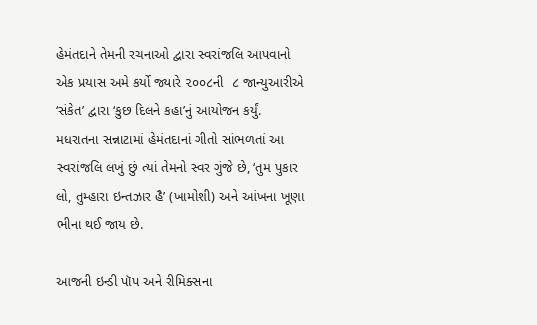હેમંતદાને તેમની રચનાઓ દ્વારા સ્વરાંજલિ આપવાનો એક પ્રયાસ અમે કર્યો જ્યારે ૨૦૦૮ની  ૮ જાન્યુઆરીએ ‘સંકેત’ દ્વારા ‘કુછ દિલને કહા’નું આયોજન કર્યું. મધરાતના સન્નાટામાં હેમંતદાનાં ગીતો સાંભળતાં આ સ્વરાંજલિ લખું છું ત્યાં તેમનો સ્વર ગુંજે છે, ‘તુમ પુકાર લો, તુમ્હારા ઇન્તઝાર હૈ’ (ખામોશી) અને આંખના ખૂણા ભીના થઈ જાય છે.

આજની ઇન્ડી પૉપ અને રીમિક્સના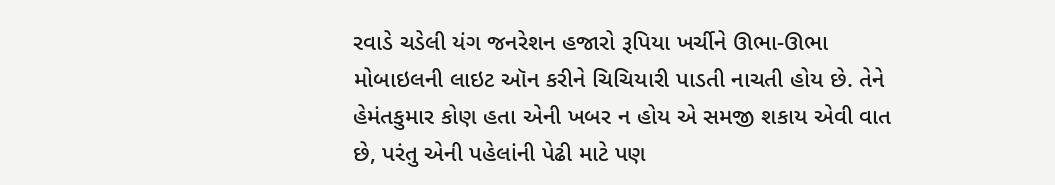રવાડે ચડેલી યંગ જનરેશન હજારો રૂપિયા ખર્ચીને ઊભા-ઊભા મોબાઇલની લાઇટ ઑન કરીને ચિચિયારી પાડતી નાચતી હોય છે. તેને હેમંતકુમાર કોણ હતા એની ખબર ન હોય એ સમજી શકાય એવી વાત છે, પરંતુ એની પહેલાંની પેઢી માટે પણ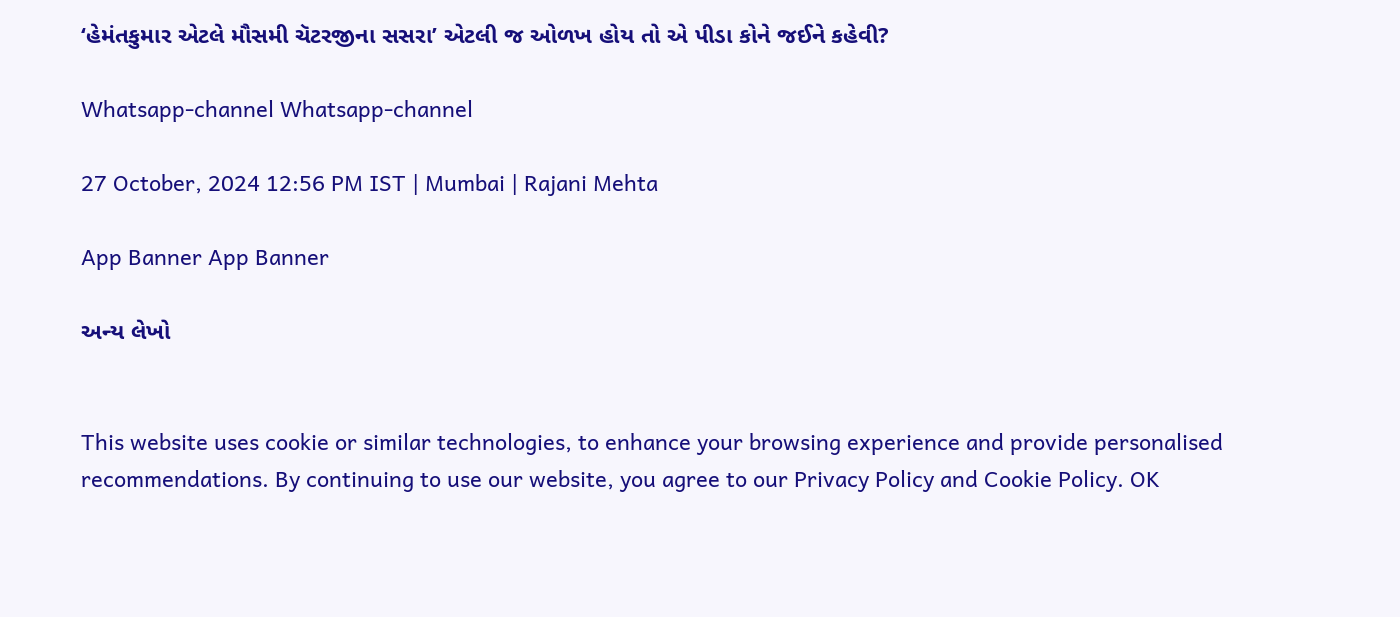‘હેમંતકુમાર એટલે મૌસમી ચૅટરજીના સસરા’ એટલી જ ઓળખ હોય તો એ પીડા કોને જઈને કહેવી?

Whatsapp-channel Whatsapp-channel

27 October, 2024 12:56 PM IST | Mumbai | Rajani Mehta

App Banner App Banner

અન્ય લેખો


This website uses cookie or similar technologies, to enhance your browsing experience and provide personalised recommendations. By continuing to use our website, you agree to our Privacy Policy and Cookie Policy. OK